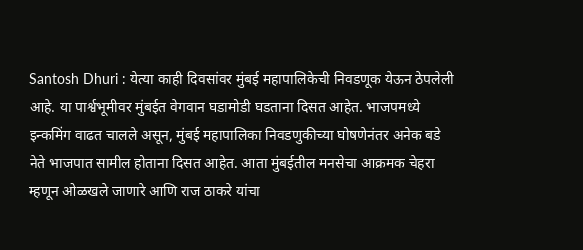Santosh Dhuri : येत्या काही दिवसांवर मुंबई महापालिकेची निवडणूक येऊन ठेपलेली आहे. या पार्श्वभूमीवर मुंबईत वेगवान घडामोडी घडताना दिसत आहेत. भाजपमध्ये इन्कमिंग वाढत चालले असून, मुंबई महापालिका निवडणुकीच्या घोषणेनंतर अनेक बडे नेते भाजपात सामील होताना दिसत आहेत. आता मुंबईतील मनसेचा आक्रमक चेहरा म्हणून ओळखले जाणारे आणि राज ठाकरे यांचा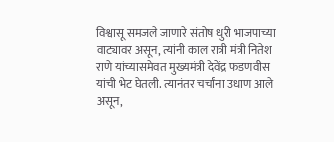विश्वासू समजले जाणारे संतोष धुरी भाजपाच्या वाट्यावर असून, त्यांनी काल रात्री मंत्री नितेश राणे यांच्यासमेवत मुख्यमंत्री देवेंद्र फडणवीस यांची भेट घेतली. त्यानंतर चर्चांना उधाण आले असून,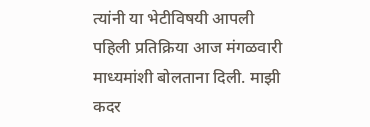त्यांनी या भेटीविषयी आपली पहिली प्रतिक्रिया आज मंगळवारी माध्यमांशी बोलताना दिली. माझी कदर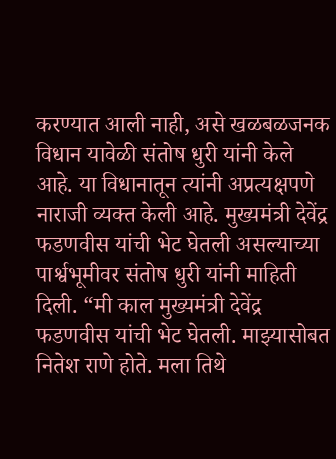करण्यात आली नाही, असे खळबळजनक विधान यावेळी संतोष धुरी यांनी केले आहे. या विधानातून त्यांनी अप्रत्यक्षपणे नाराजी व्यक्त केली आहे. मुख्यमंत्री देवेंद्र फडणवीस यांची भेट घेतली असल्याच्या पार्श्वभूमीवर संतोष धुरी यांनी माहिती दिली. “मी काल मुख्यमंत्री देवेंद्र फडणवीस यांची भेट घेतली. माझ्यासोबत नितेश राणे होते. मला तिथे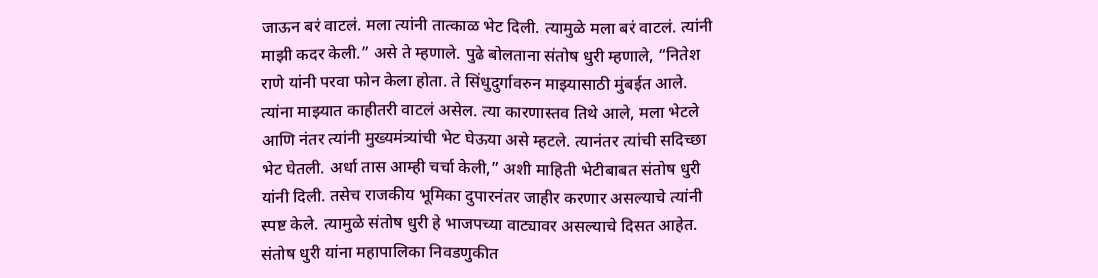जाऊन बरं वाटलं. मला त्यांनी तात्काळ भेट दिली. त्यामुळे मला बरं वाटलं. त्यांनी माझी कदर केली.” असे ते म्हणाले. पुढे बोलताना संतोष धुरी म्हणाले, “नितेश राणे यांनी परवा फोन केला होता. ते सिंधुदुर्गावरुन माझ्यासाठी मुंबईत आले. त्यांना माझ्यात काहीतरी वाटलं असेल. त्या कारणास्तव तिथे आले, मला भेटले आणि नंतर त्यांनी मुख्यमंत्र्यांची भेट घेऊया असे म्हटले. त्यानंतर त्यांची सदिच्छा भेट घेतली. अर्धा तास आम्ही चर्चा केली,” अशी माहिती भेटीबाबत संतोष धुरी यांनी दिली. तसेच राजकीय भूमिका दुपारनंतर जाहीर करणार असल्याचे त्यांनी स्पष्ट केले. त्यामुळे संतोष धुरी हे भाजपच्या वाट्यावर असल्याचे दिसत आहेत. संतोष धुरी यांना महापालिका निवडणुकीत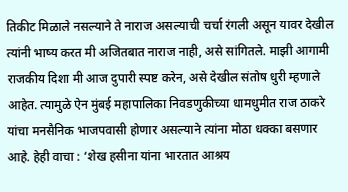तिकीट मिळाले नसल्याने ते नाराज असल्याची चर्चा रंगली असून यावर देखील त्यांनी भाष्य करत मी अजितबात नाराज नाही, असे सांगितले. माझी आगामी राजकीय दिशा मी आज दुपारी स्पष्ट करेन, असे देखील संतोष धुरी म्हणाले आहेत. त्यामुळे ऐन मुंबई महापालिका निवडणुकीच्या धामधुमीत राज ठाकरे यांचा मनसैनिक भाजपवासी होणार असल्याने त्यांना मोठा धक्का बसणार आहे. हेही वाचा : ‘शेख हसीना यांना भारतात आश्रय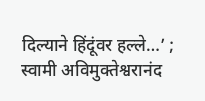दिल्याने हिंदूंवर हल्ले…’ ; स्वामी अविमुक्तेश्वरानंद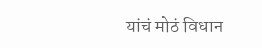यांचं मोठं विधान